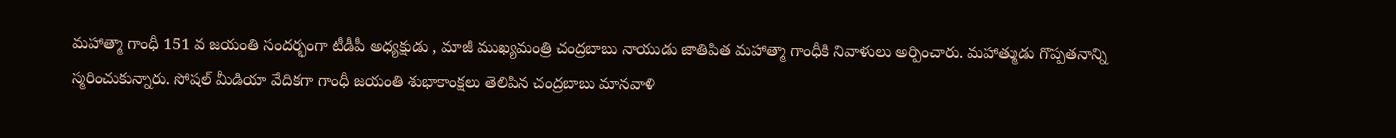మహాత్మా గాంధీ 151 వ జయంతి సందర్భంగా టీడీపీ అధ్యక్షుడు , మాజీ ముఖ్యమంత్రి చంద్రబాబు నాయుడు జాతిపిత మహాత్మా గాంధీకి నివాళులు అర్పించారు. మహాత్ముడు గొప్పతనాన్ని స్మరించుకున్నారు. సోషల్ మీడియా వేదికగా గాంధీ జయంతి శుభాకాంక్షలు తెలిపిన చంద్రబాబు మానవాళి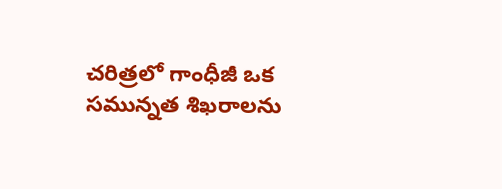చరిత్రలో గాంధీజీ ఒక సమున్నత శిఖరాలను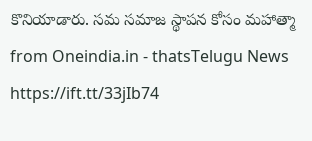కొనియాడారు. సమ సమాజ స్థాపన కోసం మహాత్మా
from Oneindia.in - thatsTelugu News https://ift.tt/33jIb74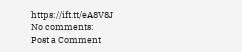https://ift.tt/eA8V8J
No comments:
Post a Comment